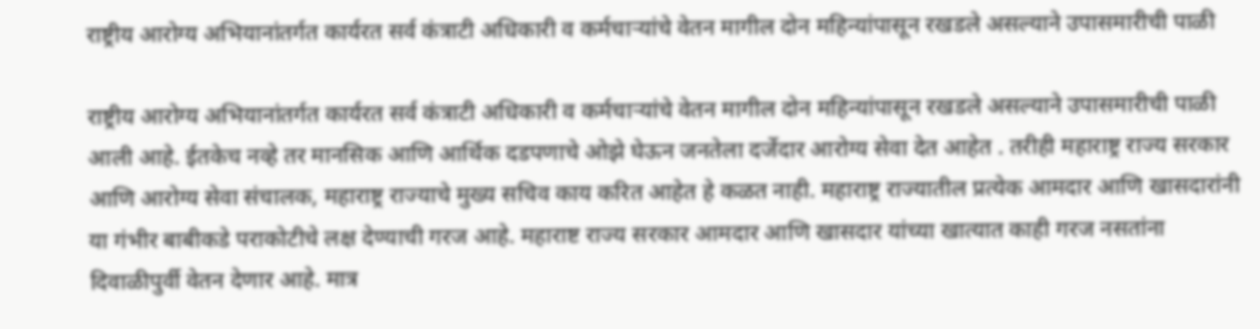राष्ट्रीय आरोग्य अभियानांतर्गत कार्यरत सर्व कंत्राटी अधिकारी व कर्मचाऱ्यांचे वेतन मागील दोन महिन्यांपासून रखडले असल्याने उपासमारीची पाळी

राष्ट्रीय आरोग्य अभियानांतर्गत कार्यरत सर्व कंत्राटी अधिकारी व कर्मचाऱ्यांचे वेतन मागील दोन महिन्यांपासून रखडले असल्याने उपासमारीची पाळी आली आहे. ईतकेच नव्हे तर मानसिक आणि आर्थिक दडपणाचे ओझे घेऊन जनतेला दर्जेदार आरोग्य सेवा देत आहेत . तरीही महाराष्ट्र राज्य सरकार आणि आरोग्य सेवा संचालक, महाराष्ट्र राज्याचे मुख्य सचिव काय करित आहेत हे कळत नाही. महाराष्ट्र राज्यातील प्रत्येक आमदार आणि खासदारांनी या गंभीर बाबीकडे पराकोटीचे लक्ष देण्याची गरज आहे. महाराष्ट राज्य सरकार आमदार आणि खासदार यांच्या खात्यात काही गरज नसतांना दिवाळीपुर्वी वेतन देणार आहे. मात्र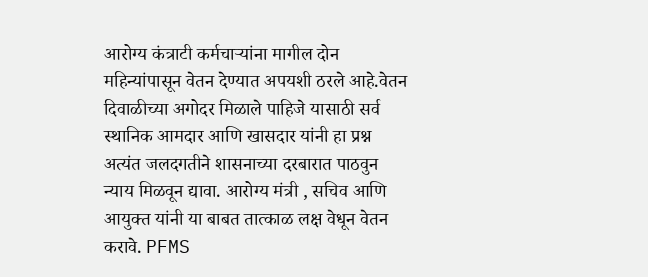आरोग्य कंत्राटी कर्मचाऱ्यांना मागील दोन महिन्यांपासून वेतन देण्यात अपयशी ठरले आहे.वेतन दिवाळीच्या अगोदर मिळाले पाहिजे यासाठी सर्व स्थानिक आमदार आणि खासदार यांनी हा प्रश्न अत्यंत जलदगतीने शासनाच्या दरबारात पाठवुन न्याय मिळवून द्यावा. आरोग्य मंत्री , सचिव आणि आयुक्त यांनी या बाबत तात्काळ लक्ष वेधून वेतन करावे. PFMS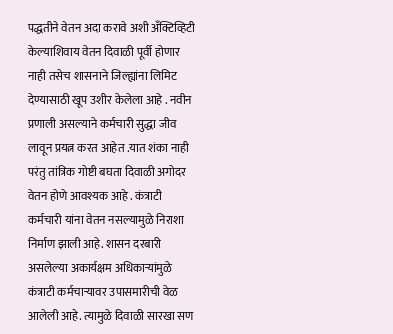पद्धतीने वेतन अदा करावे अशी अँक्टिव्हिटी केल्याशिवाय वेतन दिवाळी पूर्वी होणार नाही तसेच शासनाने जिल्ह्यांना लिमिट देण्यासाठी खूप उशीर केलेला आहे . नवीन प्रणाली असल्याने कर्मचारी सुद्धा जीव लावून प्रयत्न करत आहेत .यात शंका नाही परंतु तांत्रिक गोष्टी बघता दिवाळी अगोदर वेतन होणे आवश्यक आहे . कंत्राटी कर्मचारी यांना वेतन नसल्यामुळे निराशा निर्माण झाली आहे. शासन दरबारी असलेल्या अकार्यक्षम अधिकाऱ्यांमुळे कंत्राटी कर्मचाऱ्यावर उपासमारीची वेळ आलेली आहे. त्यामुळे दिवाळी सारखा सण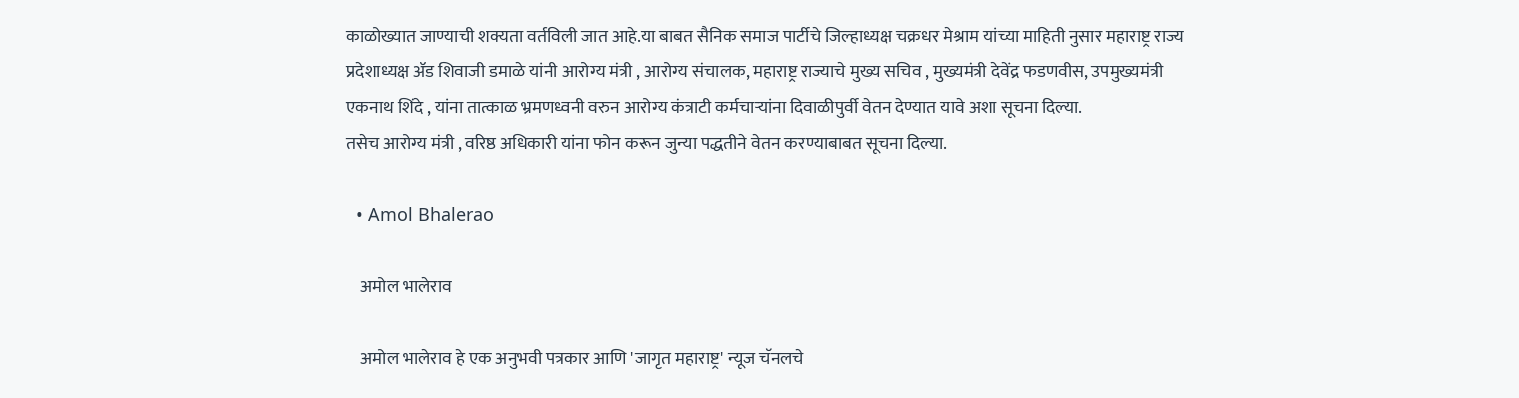काळोख्यात जाण्याची शक्यता वर्तविली जात आहे.या बाबत सैनिक समाज पार्टीचे जिल्हाध्यक्ष चक्रधर मेश्राम यांच्या माहिती नुसार महाराष्ट्र राज्य प्रदेशाध्यक्ष ॲड शिवाजी डमाळे यांनी आरोग्य मंत्री , आरोग्य संचालक, महाराष्ट्र राज्याचे मुख्य सचिव , मुख्यमंत्री देवेंद्र फडणवीस, उपमुख्यमंत्री एकनाथ शिंदे , यांना तात्काळ भ्रमणध्वनी वरुन आरोग्य कंत्राटी कर्मचाऱ्यांना दिवाळीपुर्वी वेतन देण्यात यावे अशा सूचना दिल्या.
तसेच आरोग्य मंत्री , वरिष्ठ अधिकारी यांना फोन करून जुन्या पद्धतीने वेतन करण्याबाबत सूचना दिल्या.

  • Amol Bhalerao

    अमोल भालेराव

    अमोल भालेराव हे एक अनुभवी पत्रकार आणि 'जागृत महाराष्ट्र' न्यूज चॅनलचे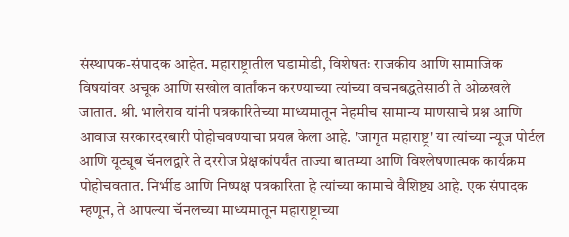संस्थापक-संपादक आहेत. महाराष्ट्रातील घडामोडी, विशेषतः राजकीय आणि सामाजिक विषयांवर अचूक आणि सखोल वार्तांकन करण्याच्या त्यांच्या वचनबद्धतेसाठी ते ओळखले जातात. श्री. भालेराव यांनी पत्रकारितेच्या माध्यमातून नेहमीच सामान्य माणसाचे प्रश्न आणि आवाज सरकारदरबारी पोहोचवण्याचा प्रयत्न केला आहे. 'जागृत महाराष्ट्र' या त्यांच्या न्यूज पोर्टल आणि यूट्यूब चॅनलद्वारे ते दररोज प्रेक्षकांपर्यंत ताज्या बातम्या आणि विश्लेषणात्मक कार्यक्रम पोहोचवतात. निर्भीड आणि निष्पक्ष पत्रकारिता हे त्यांच्या कामाचे वैशिष्ट्य आहे. एक संपादक म्हणून, ते आपल्या चॅनलच्या माध्यमातून महाराष्ट्राच्या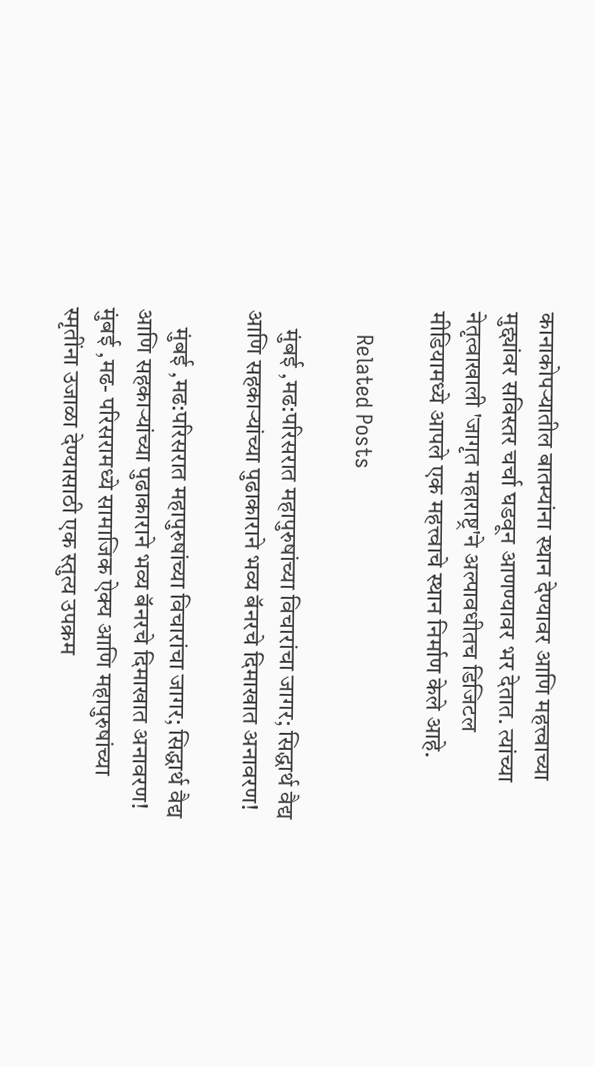कानाकोपऱ्यातील बातम्यांना स्थान देण्यावर आणि महत्त्वाच्या मुद्द्यांवर सविस्तर चर्चा घडवून आणण्यावर भर देतात. त्यांच्या नेतृत्वाखाली 'जागृत महाराष्ट्र'ने अल्पावधीतच डिजिटल मीडियामध्ये आपले एक महत्त्वाचे स्थान निर्माण केले आहे.

    Related Posts

    मुंबई ,मढ:परिसरात महापुरुषांच्या विचारांचा जागर; सिद्धार्थ वैद्य आणि सहकाऱ्यांच्या पुढाकाराने भव्य बॅनरचे दिमाखात अनावरण!

    मुंबई ,मढ:परिसरात महापुरुषांच्या विचारांचा जागर; सिद्धार्थ वैद्य आणि सहकाऱ्यांच्या पुढाकाराने भव्य बॅनरचे दिमाखात अनावरण! मुंबई ,मढ- परिसरामध्ये सामाजिक ऐक्य आणि महापुरुषांच्या स्मृतींना उजाळा देण्यासाठी एक स्तुत्य उपक्रम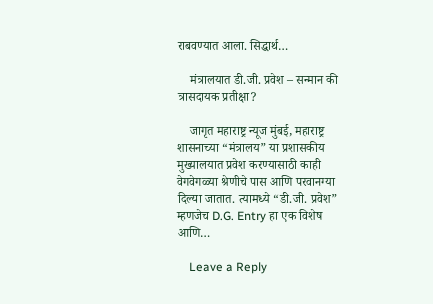राबवण्यात आला. सिद्धार्थ…

    मंत्रालयात डी.जी. प्रवेश – सन्मान की त्रासदायक प्रतीक्षा?

    जागृत महाराष्ट्र न्यूज मुंबई, महाराष्ट्र शासनाच्या “मंत्रालय” या प्रशासकीय मुख्यालयात प्रवेश करण्यासाठी काही वेगवेगळ्या श्रेणीचे पास आणि परवानग्या दिल्या जातात. त्यामध्ये “डी.जी. प्रवेश” म्हणजेच D.G. Entry हा एक विशेष आणि…

    Leave a Reply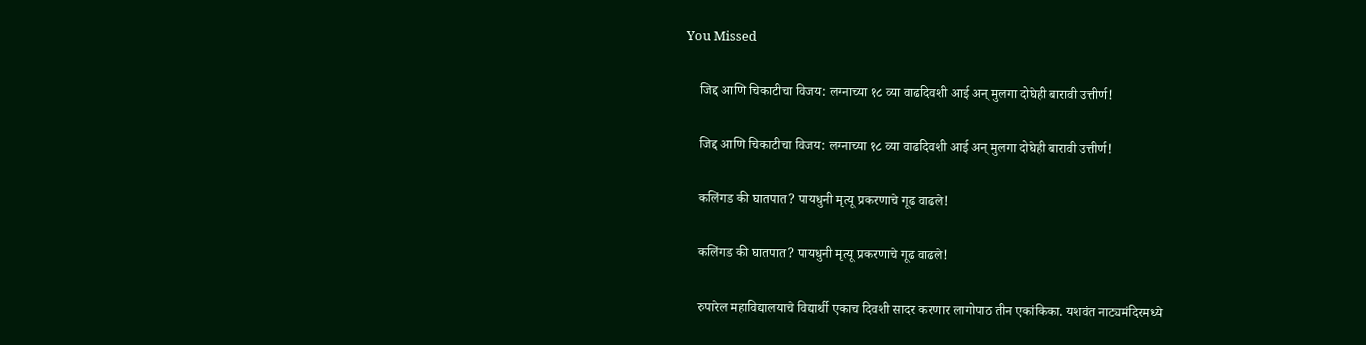You Missed

    जिद्द आणि चिकाटीचा विजय: लग्नाच्या १८ व्या वाढदिवशी आई अन् मुलगा दोघेही बारावी उत्तीर्ण!

    जिद्द आणि चिकाटीचा विजय: लग्नाच्या १८ व्या वाढदिवशी आई अन् मुलगा दोघेही बारावी उत्तीर्ण!

    कलिंगड की घातपात? पायधुनी मृत्यू प्रकरणाचे गूढ वाढले!

    कलिंगड की घातपात? पायधुनी मृत्यू प्रकरणाचे गूढ वाढले!

    रुपारेल महाविद्यालयाचे विद्यार्थी एकाच दिवशी सादर करणार लागोपाठ तीन एकांकिका. यशवंत नाट्यमंदिरमध्ये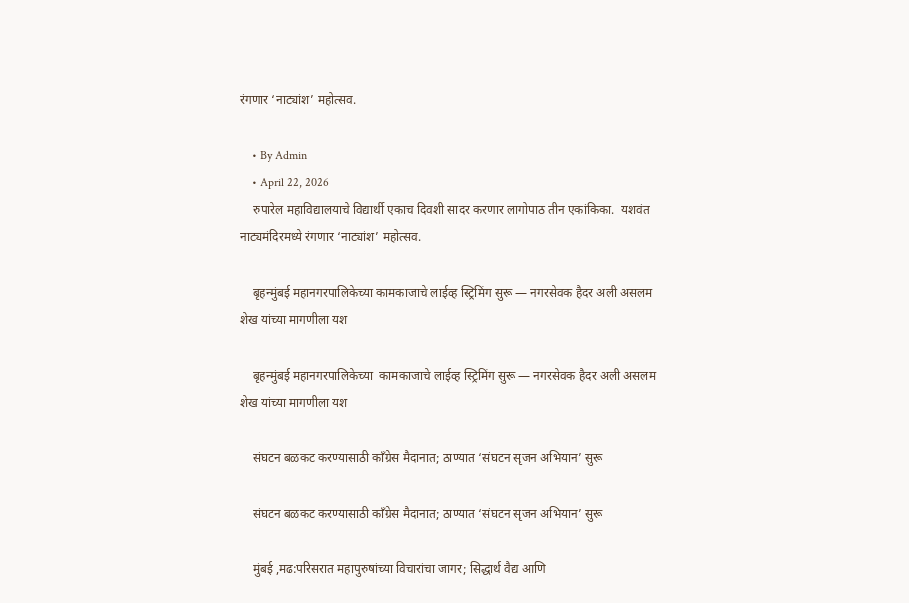रंगणार ‘नाट्यांश’ महोत्सव.

    • By Admin
    • April 22, 2026
    रुपारेल महाविद्यालयाचे विद्यार्थी एकाच दिवशी सादर करणार लागोपाठ तीन एकांकिका.  यशवंत नाट्यमंदिरमध्ये रंगणार ‘नाट्यांश’ महोत्सव.

    बृहन्मुंबई महानगरपालिकेच्या कामकाजाचे लाईव्ह स्ट्रिमिंग सुरू — नगरसेवक हैदर अली असलम शेख यांच्या मागणीला यश

    बृहन्मुंबई महानगरपालिकेच्या  कामकाजाचे लाईव्ह स्ट्रिमिंग सुरू — नगरसेवक हैदर अली असलम शेख यांच्या मागणीला यश

    संघटन बळकट करण्यासाठी काँग्रेस मैदानात; ठाण्यात ‘संघटन सृजन अभियान’ सुरू

    संघटन बळकट करण्यासाठी काँग्रेस मैदानात; ठाण्यात ‘संघटन सृजन अभियान’ सुरू

    मुंबई ,मढ:परिसरात महापुरुषांच्या विचारांचा जागर; सिद्धार्थ वैद्य आणि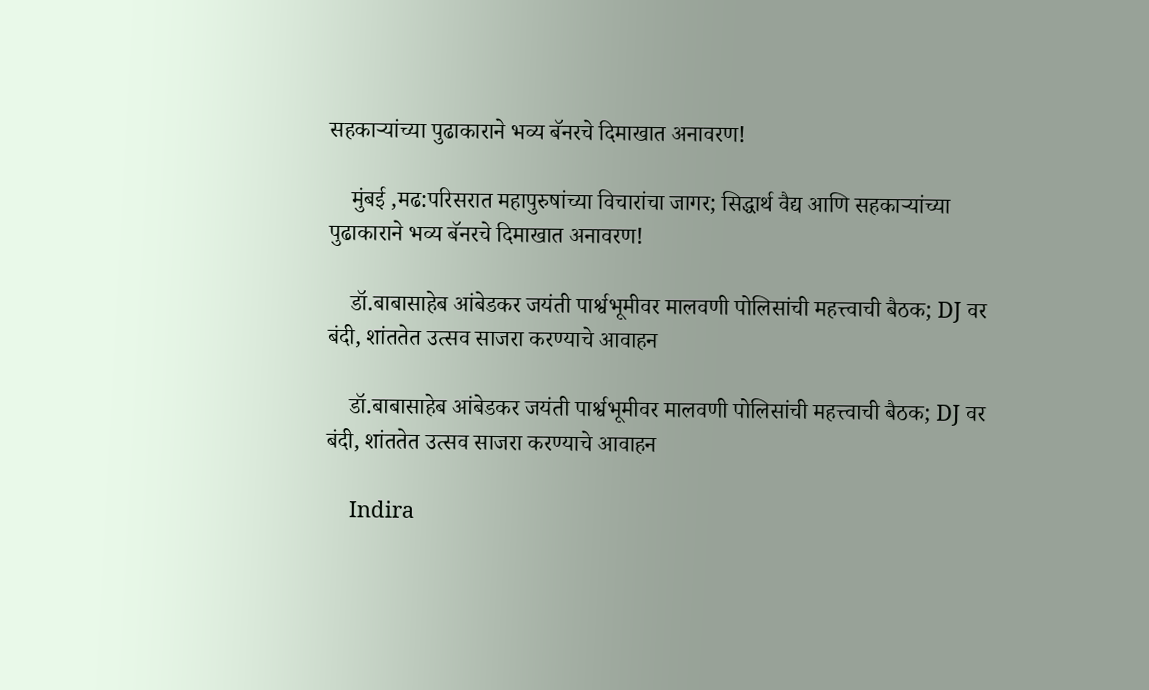सहकाऱ्यांच्या पुढाकाराने भव्य बॅनरचे दिमाखात अनावरण!

    मुंबई ,मढ:परिसरात महापुरुषांच्या विचारांचा जागर; सिद्धार्थ वैद्य आणि सहकाऱ्यांच्या पुढाकाराने भव्य बॅनरचे दिमाखात अनावरण!

    डॉ.बाबासाहेब आंबेडकर जयंती पार्श्वभूमीवर मालवणी पोलिसांची महत्त्वाची बैठक; DJ वर बंदी, शांततेत उत्सव साजरा करण्याचे आवाहन

    डॉ.बाबासाहेब आंबेडकर जयंती पार्श्वभूमीवर मालवणी पोलिसांची महत्त्वाची बैठक; DJ वर बंदी, शांततेत उत्सव साजरा करण्याचे आवाहन

    Indira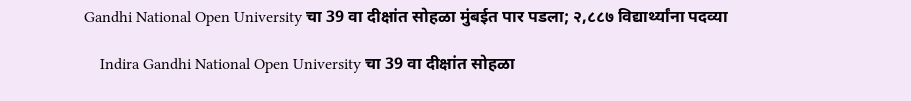Gandhi National Open University चा 39 वा दीक्षांत सोहळा मुंबईत पार पडला; २,८८७ विद्यार्थ्यांना पदव्या

    Indira Gandhi National Open University चा 39 वा दीक्षांत सोहळा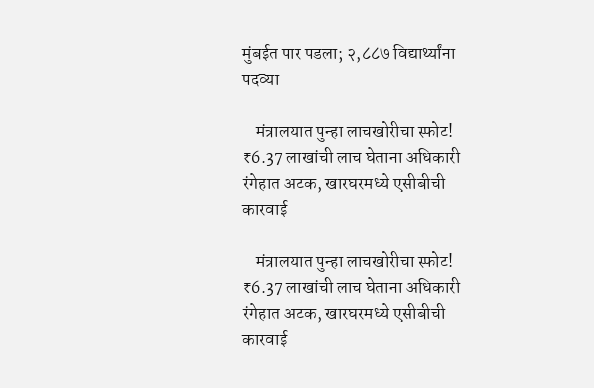मुंबईत पार पडला; २,८८७ विद्यार्थ्यांना पदव्या

    मंत्रालयात पुन्हा लाचखोरीचा स्फोट! ₹6.37 लाखांची लाच घेताना अधिकारी रंगेहात अटक, खारघरमध्ये एसीबीची कारवाई

    मंत्रालयात पुन्हा लाचखोरीचा स्फोट! ₹6.37 लाखांची लाच घेताना अधिकारी रंगेहात अटक, खारघरमध्ये एसीबीची कारवाई